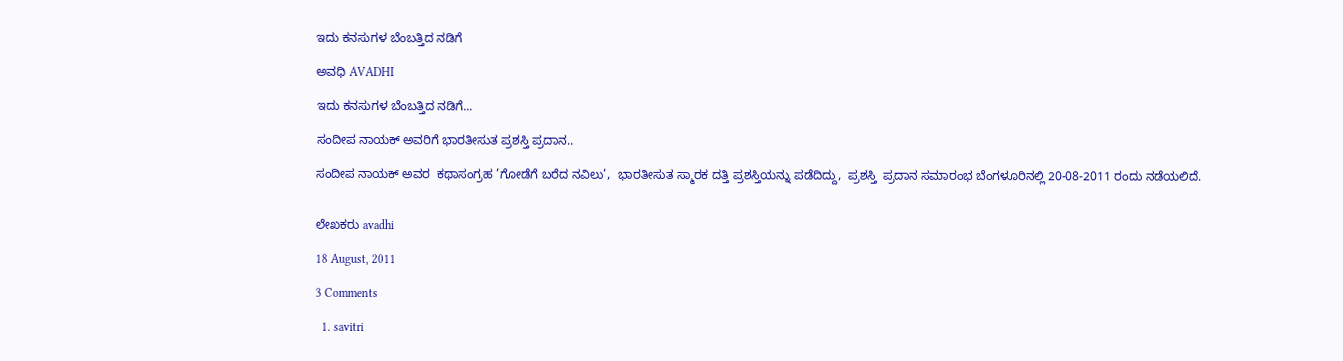ಇದು ಕನಸುಗಳ ಬೆಂಬತ್ತಿದ ನಡಿಗೆ‍

ಅವಧಿ AVADHI

ಇದು ಕನಸುಗಳ ಬೆಂಬತ್ತಿದ ನಡಿಗೆ...

ಸಂದೀಪ ನಾಯಕ್ ಅವರಿಗೆ ಭಾರತೀಸುತ ಪ್ರಶಸ್ತಿ ಪ್ರದಾನ..

ಸಂದೀಪ ನಾಯಕ್ ಅವರ  ಕಥಾಸಂಗ್ರಹ ’ಗೋಡೆಗೆ ಬರೆದ ನವಿಲು’,  ಭಾರತೀಸುತ ಸ್ಮಾರಕ ದತ್ತಿ ಪ್ರಶಸ್ತಿಯನ್ನು ಪಡೆದಿದ್ದು,  ಪ್ರಶಸ್ತಿ  ಪ್ರದಾನ ಸಮಾರಂಭ ಬೆಂಗಳೂರಿನಲ್ಲಿ 20-08-2011 ರಂದು ನಡೆಯಲಿದೆ.


ಲೇಖಕರು avadhi

18 August, 2011

3 Comments

  1. savitri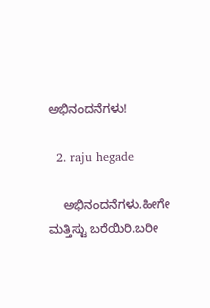ಅಭಿನಂದನೆಗಳು!

  2. raju hegade

    ಅಭಿನಂದನೆಗಳು.ಹೀಗೇ ಮತ್ತಿಸ್ಟು ಬರೆಯಿರಿ.ಬರೀ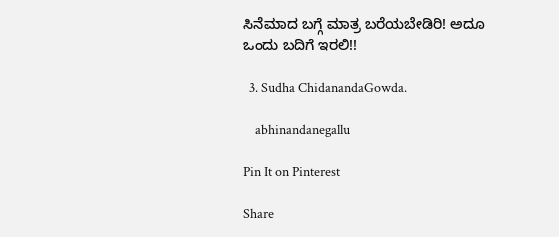ಸಿನೆಮಾದ ಬಗ್ಗೆ ಮಾತ್ರ ಬರೆಯಬೇಡಿರಿ! ಅದೂ ಒಂದು ಬದಿಗೆ ಇರಲಿ!!

  3. Sudha ChidanandaGowda.

    abhinandanegallu

Pin It on Pinterest

Share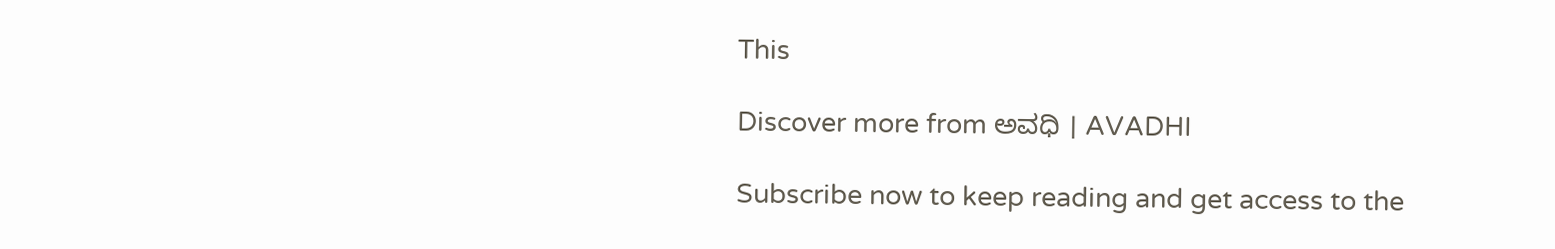This

Discover more from ಅವಧಿ । AVADHI

Subscribe now to keep reading and get access to the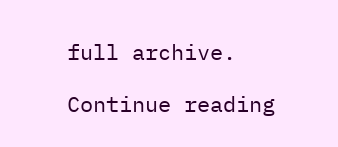full archive.

Continue reading